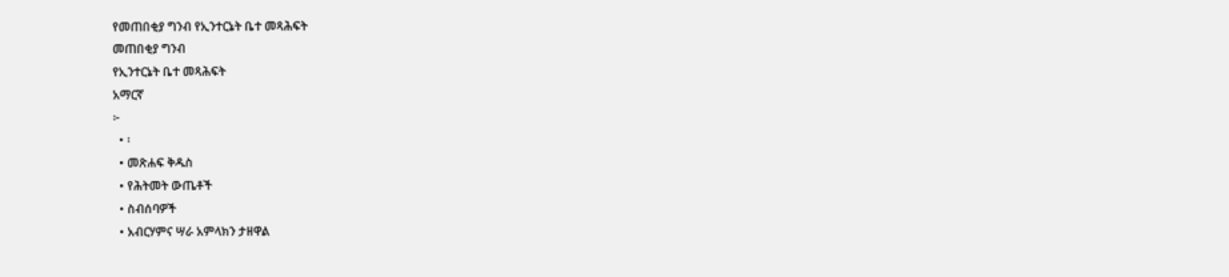የመጠበቂያ ግንብ የኢንተርኔት ቤተ መጻሕፍት
መጠበቂያ ግንብ
የኢንተርኔት ቤተ መጻሕፍት
አማርኛ
፦
  • ፡
  • መጽሐፍ ቅዱስ
  • የሕትመት ውጤቶች
  • ስብሰባዎች
  • አብርሃምና ሣራ አምላክን ታዘዋል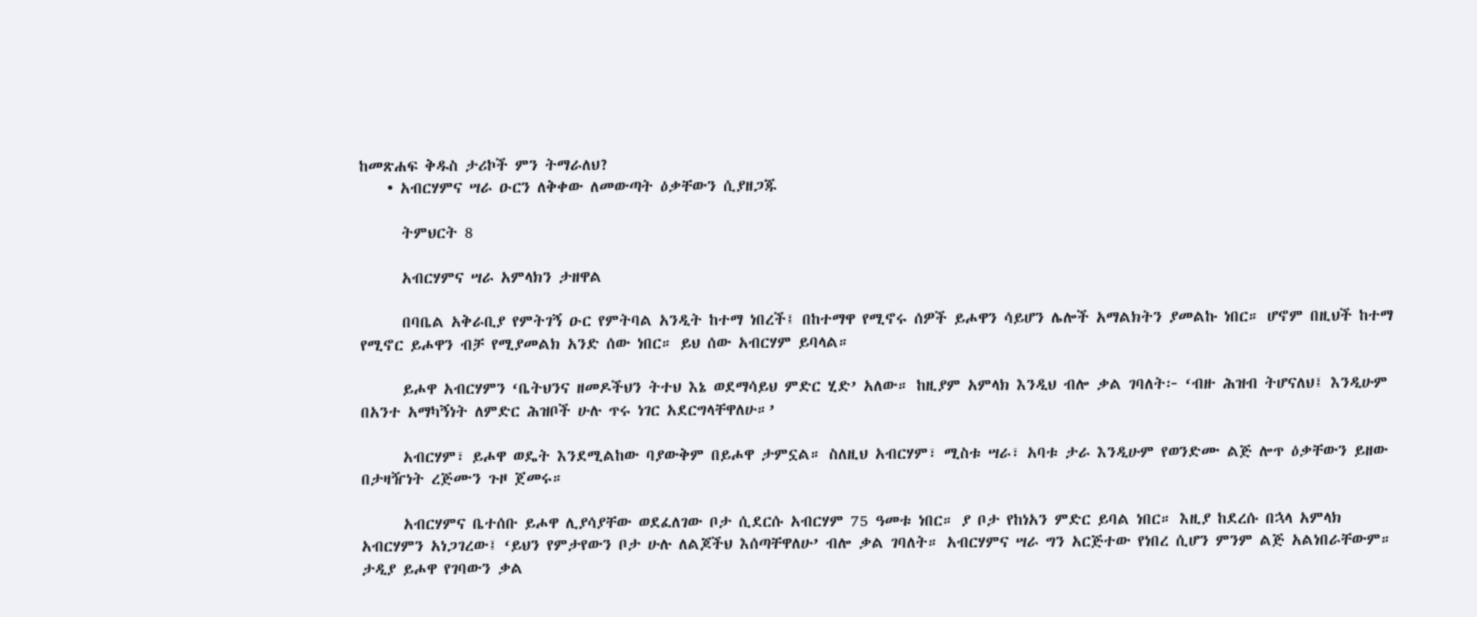ከመጽሐፍ ቅዱስ ታሪኮች ምን ትማራለህ?
    • አብርሃምና ሣራ ዑርን ለቅቀው ለመውጣት ዕቃቸውን ሲያዘጋጁ

      ትምህርት 8

      አብርሃምና ሣራ አምላክን ታዘዋል

      በባቤል አቅራቢያ የምትገኝ ዑር የምትባል አንዲት ከተማ ነበረች፤ በከተማዋ የሚኖሩ ሰዎች ይሖዋን ሳይሆን ሌሎች አማልክትን ያመልኩ ነበር። ሆኖም በዚህች ከተማ የሚኖር ይሖዋን ብቻ የሚያመልክ አንድ ሰው ነበር። ይህ ሰው አብርሃም ይባላል።

      ይሖዋ አብርሃምን ‘ቤትህንና ዘመዶችህን ትተህ እኔ ወደማሳይህ ምድር ሂድ’ አለው። ከዚያም አምላክ እንዲህ ብሎ ቃል ገባለት፦ ‘ብዙ ሕዝብ ትሆናለህ፤ እንዲሁም በአንተ አማካኝነት ለምድር ሕዝቦች ሁሉ ጥሩ ነገር አደርግላቸዋለሁ።’

      አብርሃም፣ ይሖዋ ወዴት እንደሚልከው ባያውቅም በይሖዋ ታምኗል። ስለዚህ አብርሃም፣ ሚስቱ ሣራ፣ አባቱ ታራ እንዲሁም የወንድሙ ልጅ ሎጥ ዕቃቸውን ይዘው በታዛዥነት ረጅሙን ጉዞ ጀመሩ።

      አብርሃምና ቤተሰቡ ይሖዋ ሊያሳያቸው ወደፈለገው ቦታ ሲደርሱ አብርሃም 75 ዓመቱ ነበር። ያ ቦታ የከነአን ምድር ይባል ነበር። እዚያ ከደረሱ በኋላ አምላክ አብርሃምን አነጋገረው፤ ‘ይህን የምታየውን ቦታ ሁሉ ለልጆችህ እሰጣቸዋለሁ’ ብሎ ቃል ገባለት። አብርሃምና ሣራ ግን አርጅተው የነበረ ሲሆን ምንም ልጅ አልነበራቸውም። ታዲያ ይሖዋ የገባውን ቃል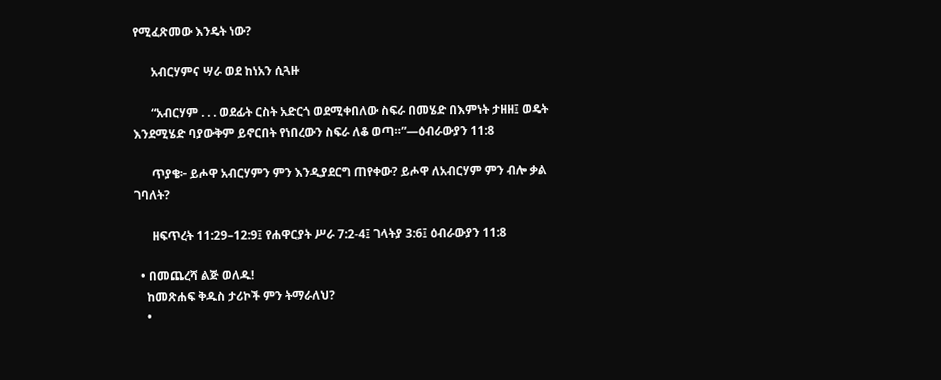የሚፈጽመው እንዴት ነው?

      አብርሃምና ሣራ ወደ ከነአን ሲጓዙ

      “አብርሃም . . . ወደፊት ርስት አድርጎ ወደሚቀበለው ስፍራ በመሄድ በእምነት ታዘዘ፤ ወዴት እንደሚሄድ ባያውቅም ይኖርበት የነበረውን ስፍራ ለቆ ወጣ።”—ዕብራውያን 11:8

      ጥያቄ፦ ይሖዋ አብርሃምን ምን እንዲያደርግ ጠየቀው? ይሖዋ ለአብርሃም ምን ብሎ ቃል ገባለት?

      ዘፍጥረት 11:29–12:9፤ የሐዋርያት ሥራ 7:2-4፤ ገላትያ 3:6፤ ዕብራውያን 11:8

  • በመጨረሻ ልጅ ወለዱ!
    ከመጽሐፍ ቅዱስ ታሪኮች ምን ትማራለህ?
    •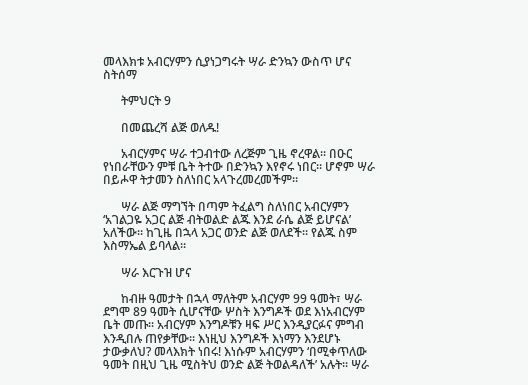መላእክቱ አብርሃምን ሲያነጋግሩት ሣራ ድንኳን ውስጥ ሆና ስትሰማ

      ትምህርት 9

      በመጨረሻ ልጅ ወለዱ!

      አብርሃምና ሣራ ተጋብተው ለረጅም ጊዜ ኖረዋል። በዑር የነበራቸውን ምቹ ቤት ትተው በድንኳን እየኖሩ ነበር። ሆኖም ሣራ በይሖዋ ትታመን ስለነበር አላጉረመረመችም።

      ሣራ ልጅ ማግኘት በጣም ትፈልግ ስለነበር አብርሃምን ‘አገልጋዬ አጋር ልጅ ብትወልድ ልጁ እንደ ራሴ ልጅ ይሆናል’ አለችው። ከጊዜ በኋላ አጋር ወንድ ልጅ ወለደች። የልጁ ስም እስማኤል ይባላል።

      ሣራ እርጉዝ ሆና

      ከብዙ ዓመታት በኋላ ማለትም አብርሃም 99 ዓመት፣ ሣራ ደግሞ 89 ዓመት ሲሆናቸው ሦስት እንግዶች ወደ እነአብርሃም ቤት መጡ። አብርሃም እንግዶቹን ዛፍ ሥር እንዲያርፉና ምግብ እንዲበሉ ጠየቃቸው። እነዚህ እንግዶች እነማን እንደሆኑ ታውቃለህ? መላእክት ነበሩ! እነሱም አብርሃምን ‘በሚቀጥለው ዓመት በዚህ ጊዜ ሚስትህ ወንድ ልጅ ትወልዳለች’ አሉት። ሣራ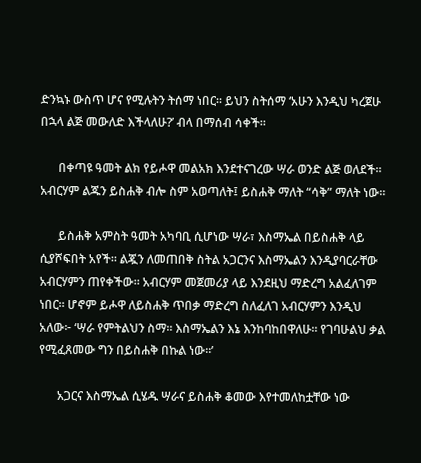ድንኳኑ ውስጥ ሆና የሚሉትን ትሰማ ነበር። ይህን ስትሰማ ‘አሁን እንዲህ ካረጀሁ በኋላ ልጅ መውለድ እችላለሁ?’ ብላ በማሰብ ሳቀች።

      በቀጣዩ ዓመት ልክ የይሖዋ መልአክ እንደተናገረው ሣራ ወንድ ልጅ ወለደች። አብርሃም ልጁን ይስሐቅ ብሎ ስም አወጣለት፤ ይስሐቅ ማለት “ሳቅ” ማለት ነው።

      ይስሐቅ አምስት ዓመት አካባቢ ሲሆነው ሣራ፣ እስማኤል በይስሐቅ ላይ ሲያሾፍበት አየች። ልጇን ለመጠበቅ ስትል አጋርንና እስማኤልን እንዲያባርራቸው አብርሃምን ጠየቀችው። አብርሃም መጀመሪያ ላይ እንደዚህ ማድረግ አልፈለገም ነበር። ሆኖም ይሖዋ ለይስሐቅ ጥበቃ ማድረግ ስለፈለገ አብርሃምን እንዲህ አለው፦ ‘ሣራ የምትልህን ስማ። እስማኤልን እኔ እንከባከበዋለሁ። የገባሁልህ ቃል የሚፈጸመው ግን በይስሐቅ በኩል ነው።’

      አጋርና እስማኤል ሲሄዱ ሣራና ይስሐቅ ቆመው እየተመለከቷቸው ነው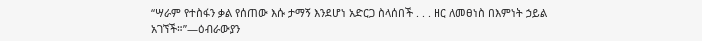“ሣራም የተስፋን ቃል የሰጠው እሱ ታማኝ እንደሆነ አድርጋ ስላሰበች . . . ዘር ለመፀነስ በእምነት ኃይል አገኘች።”—ዕብራውያን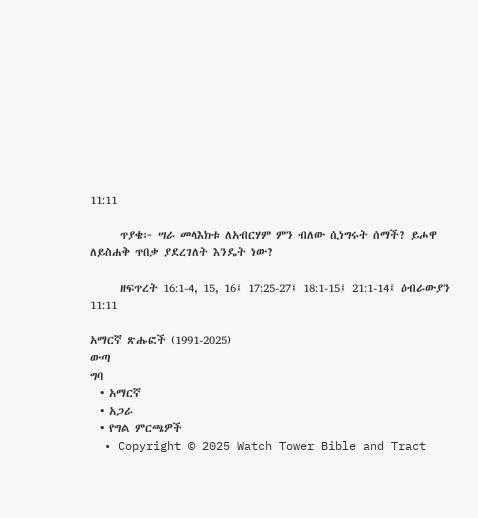11:11

      ጥያቄ፦ ሣራ መላእክቱ ለአብርሃም ምን ብለው ሲነግሩት ሰማች? ይሖዋ ለይስሐቅ ጥበቃ ያደረገለት እንዴት ነው?

      ዘፍጥረት 16:1-4, 15, 16፤ 17:25-27፤ 18:1-15፤ 21:1-14፤ ዕብራውያን 11:11

አማርኛ ጽሑፎች (1991-2025)
ውጣ
ግባ
  • አማርኛ
  • አጋራ
  • የግል ምርጫዎች
  • Copyright © 2025 Watch Tower Bible and Tract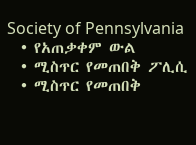Society of Pennsylvania
  • የአጠቃቀም ውል
  • ሚስጥር የመጠበቅ ፖሊሲ
  • ሚስጥር የመጠበቅ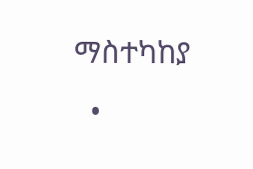ማስተካከያ
  •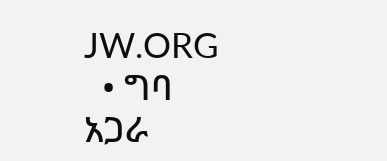JW.ORG
  • ግባ
አጋራ